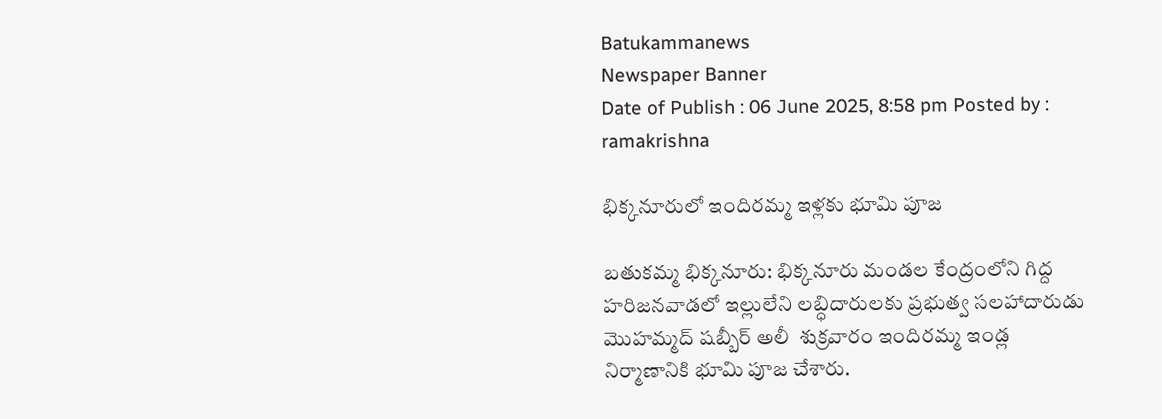Batukammanews
Newspaper Banner
Date of Publish : 06 June 2025, 8:58 pm Posted by : ramakrishna

భిక్కనూరులో ఇందిరమ్మ ఇళ్లకు భూమి పూజ

బతుకమ్మ భిక్కనూరు: భిక్కనూరు మండల కేంద్రంలోని గిద్ద హరిజనవాడలో ఇల్లులేని లబ్ధిదారులకు ప్రభుత్వ సలహాదారుడు మొహమ్మద్ షబ్బీర్ అలీ  శుక్రవారం ఇందిరమ్మ ఇండ్ల నిర్మాణానికి భూమి పూజ చేశారు.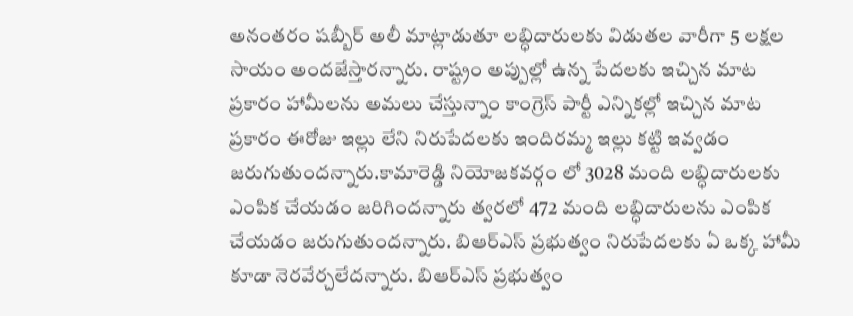అనంతరం షబ్బీర్ అలీ మాట్లాడుతూ లబ్ధిదారులకు విడుతల వారీగా 5 లక్షల సాయం అందజేస్తారన్నారు. రాష్ట్రం అప్పుల్లో ఉన్న పేదలకు ఇచ్చిన మాట ప్రకారం హామీలను అమలు చేస్తున్నాం కాంగ్రెస్ పార్టీ ఎన్నికల్లో ఇచ్చిన మాట ప్రకారం ఈరోజు ఇల్లు లేని నిరుపేదలకు ఇందిరమ్మ ఇల్లు కట్టి ఇవ్వడం జరుగుతుందన్నారు.కామారెడ్డి నియోజకవర్గం లో 3028 మంది లబ్ధిదారులకు ఎంపిక చేయడం జరిగిందన్నారు త్వరలో 472 మంది లబ్ధిదారులను ఎంపిక చేయడం జరుగుతుందన్నారు. బిఆర్ఎస్ ప్రభుత్వం నిరుపేదలకు ఏ ఒక్క హామీ కూడా నెరవేర్చలేదన్నారు. బిఆర్ఎస్ ప్రభుత్వం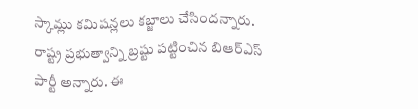స్కామ్లు కమిషన్లలు కబ్జాలు చేసిందన్నారు. రాష్ట్ర ప్రభుత్వాన్ని బ్రష్టు పట్టించిన బిఆర్ఎస్ పార్టీ అన్నారు. ఈ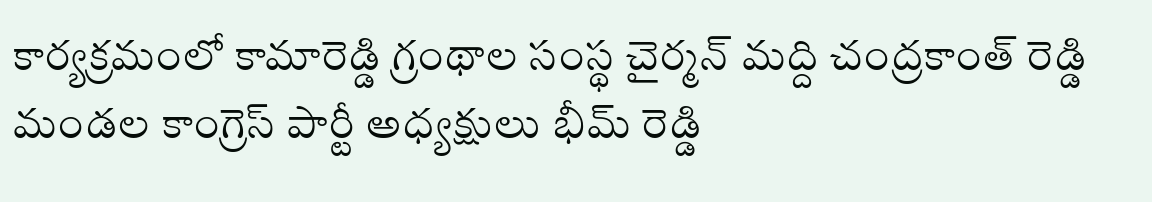కార్యక్రమంలో కామారెడ్డి గ్రంథాల సంస్థ చైర్మన్ మద్ది చంద్రకాంత్ రెడ్డి మండల కాంగ్రెస్ పార్టీ అధ్యక్షులు భీమ్ రెడ్డి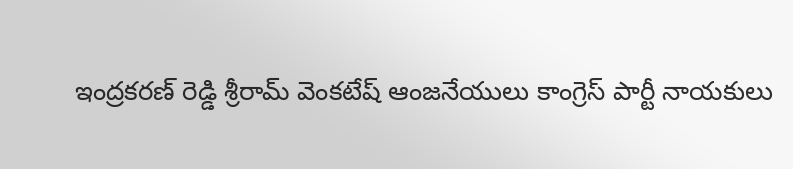ఇంద్రకరణ్ రెడ్డి శ్రీరామ్ వెంకటేష్ ఆంజనేయులు కాంగ్రెస్ పార్టీ నాయకులు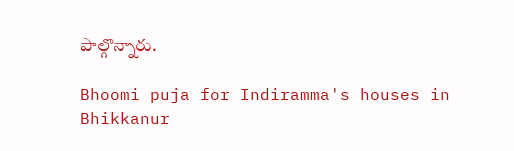పాల్గొన్నారు.

Bhoomi puja for Indiramma's houses in Bhikkanur